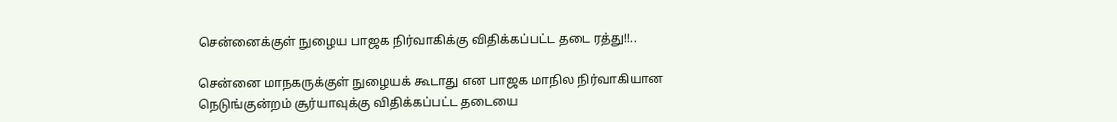சென்னைக்குள் நுழைய பாஜக நிர்வாகிக்கு விதிக்கப்பட்ட தடை ரத்து!!..

சென்னை மாநகருக்குள் நுழையக் கூடாது என பாஜக மாநில நிர்வாகியான நெடுங்குன்றம் சூர்யாவுக்கு விதிக்கப்பட்ட தடையை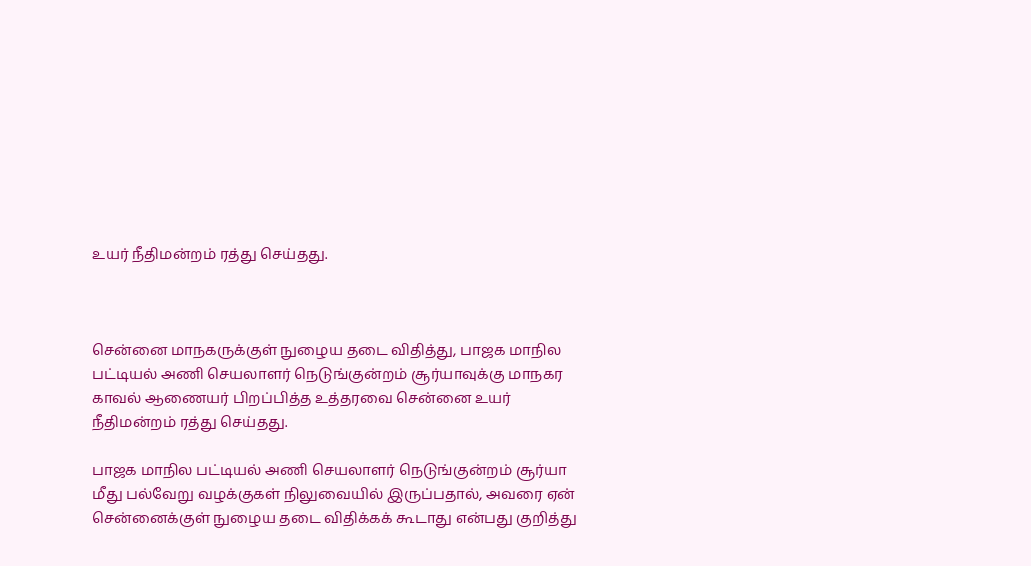உயர் நீதிமன்றம் ரத்து செய்தது.



சென்னை மாநகருக்குள் நுழைய தடை விதித்து, பாஜக மாநில பட்டியல் அணி செயலாளர் நெடுங்குன்றம் சூர்யாவுக்கு மாநகர காவல் ஆணையர் பிறப்பித்த உத்தரவை சென்னை உயர் நீதிமன்றம் ரத்து செய்தது.

பாஜக மாநில பட்டியல் அணி செயலாளர் நெடுங்குன்றம் சூர்யா மீது பல்வேறு வழக்குகள் நிலுவையில் இருப்பதால், அவரை ஏன் சென்னைக்குள் நுழைய தடை விதிக்கக் கூடாது என்பது குறித்து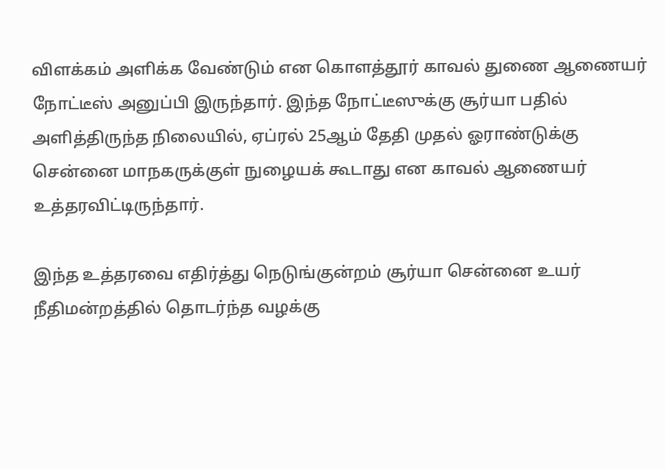விளக்கம் அளிக்க வேண்டும் என கொளத்தூர் காவல் துணை ஆணையர் நோட்டீஸ் அனுப்பி இருந்தார். இந்த நோட்டீஸுக்கு சூர்யா பதில் அளித்திருந்த நிலையில், ஏப்ரல் 25ஆம் தேதி முதல் ஓராண்டுக்கு சென்னை மாநகருக்குள் நுழையக் கூடாது என காவல் ஆணையர் உத்தரவிட்டிருந்தார்.

இந்த உத்தரவை எதிர்த்து நெடுங்குன்றம் சூர்யா சென்னை உயர் நீதிமன்றத்தில் தொடர்ந்த வழக்கு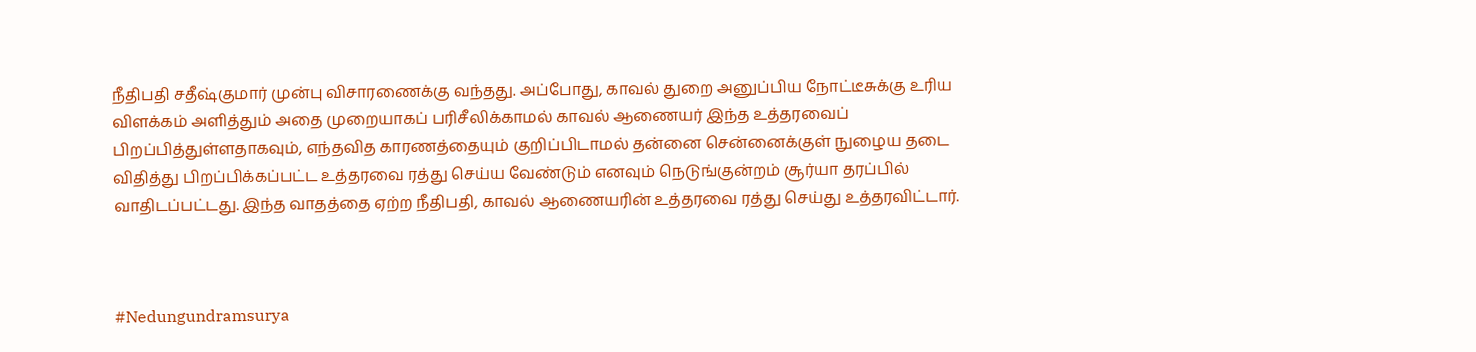நீதிபதி சதீஷ்குமார் முன்பு விசாரணைக்கு வந்தது. அப்போது, காவல் துறை அனுப்பிய நோட்டீசுக்கு உரிய விளக்கம் அளித்தும் அதை முறையாகப் பரிசீலிக்காமல் காவல் ஆணையர் இந்த உத்தரவைப் பிறப்பித்துள்ளதாகவும், எந்தவித காரணத்தையும் குறிப்பிடாமல் தன்னை சென்னைக்குள் நுழைய தடை விதித்து பிறப்பிக்கப்பட்ட உத்தரவை ரத்து செய்ய வேண்டும் எனவும் நெடுங்குன்றம் சூர்யா தரப்பில் வாதிடப்பட்டது. இந்த வாதத்தை ஏற்ற நீதிபதி, காவல் ஆணையரின் உத்தரவை ரத்து செய்து உத்தரவிட்டார்.



#Nedungundramsurya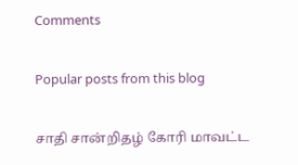Comments

Popular posts from this blog

சாதி சான்றிதழ் கோரி மாவட்ட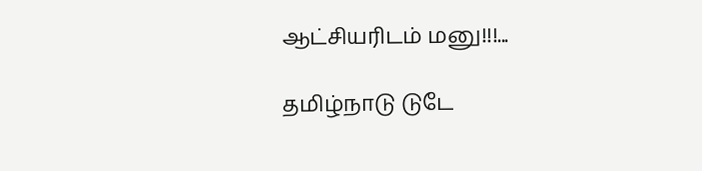ஆட்சியரிடம் மனு!!!...

தமிழ்நாடு டுடே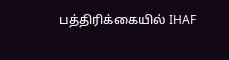பத்திரிக்கையில் IHAF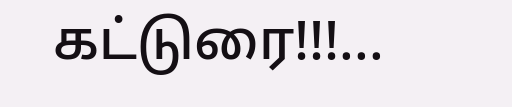கட்டுரை!!!...